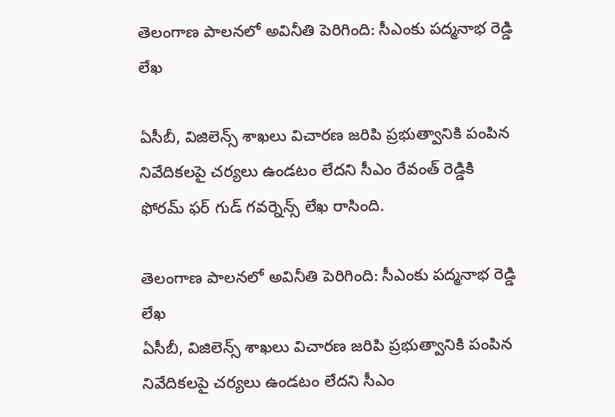తెలంగాణ పాలనలో అవినీతి పెరిగింది: సీఎం‌కు పద్మనాభ రెడ్డి లేఖ

ఏసీబీ, విజిలెన్స్ శాఖలు విచారణ జరిపి ప్రభుత్వానికి పంపిన నివేదికలపై చర్యలు ఉండటం లేదని సీఎం రేవంత్ రెడ్డికి ఫోరమ్ ఫర్ గుడ్ గవర్నెన్స్ లేఖ రాసింది.

తెలంగాణ పాలనలో అవినీతి పెరిగింది: సీఎం‌కు పద్మనాభ రెడ్డి లేఖ
ఏసీబీ, విజిలెన్స్ శాఖలు విచారణ జరిపి ప్రభుత్వానికి పంపిన నివేదికలపై చర్యలు ఉండటం లేదని సీఎం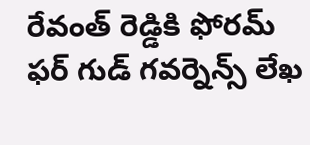రేవంత్ రెడ్డికి ఫోరమ్ ఫర్ గుడ్ గవర్నెన్స్ లేఖ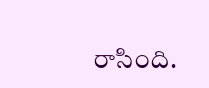రాసింది.